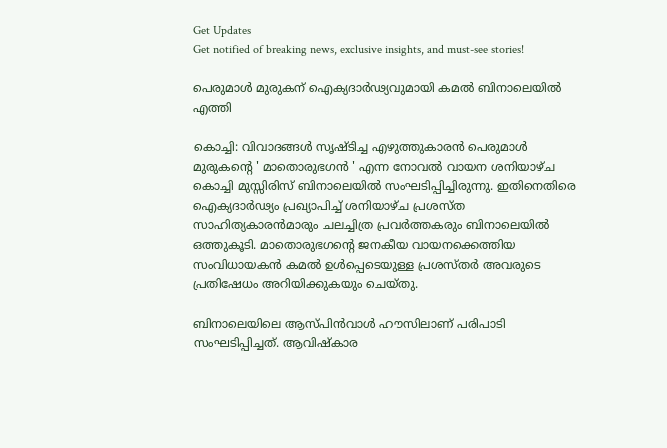Get Updates
Get notified of breaking news, exclusive insights, and must-see stories!

പെരുമാള്‍ മുരുകന് ഐക്യദാര്‍ഢ്യവുമായി കമല്‍ ബിനാലെയില്‍ എത്തി

കൊച്ചി: വിവാദങ്ങള്‍ സൃഷ്ടിച്ച എഴുത്തുകാരന്‍ പെരുമാള്‍ മുരുകന്റെ ' മാതൊരുഭഗന്‍ ' എന്ന നോവല്‍ വായന ശനിയാഴ്ച കൊച്ചി മുസ്സിരിസ് ബിനാലെയില്‍ സംഘടിപ്പിച്ചിരുന്നു. ഇതിനെതിരെ ഐക്യദാര്‍ഢ്യം പ്രഖ്യാപിച്ച് ശനിയാഴ്ച പ്രശസ്ത സാഹിത്യകാരന്‍മാരും ചലച്ചിത്ര പ്രവര്‍ത്തകരും ബിനാലെയില്‍ ഒത്തുകൂടി. മാതൊരുഭഗന്റെ ജനകീയ വായനക്കെത്തിയ സംവിധായകന്‍ കമല്‍ ഉള്‍പ്പെടെയുള്ള പ്രശസ്തര്‍ അവരുടെ പ്രതിഷേധം അറിയിക്കുകയും ചെയ്തു.

ബിനാലെയിലെ ആസ്പിന്‍വാള്‍ ഹൗസിലാണ് പരിപാടി സംഘടിപ്പിച്ചത്. ആവിഷ്‌കാര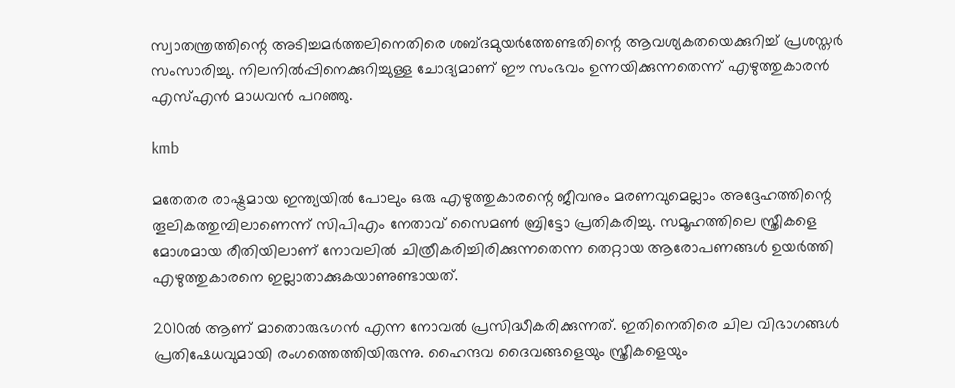സ്വാതന്ത്രത്തിന്റെ അടിച്ചമര്‍ത്തലിനെതിരെ ശബ്ദമുയര്‍ത്തേണ്ടതിന്റെ ആവശ്യകതയെക്കുറിച്ച് പ്രശസ്തര്‍ സംസാരിച്ചു. നിലനില്‍പ്പിനെക്കുറിച്ചുള്ള ചോദ്യമാണ് ഈ സംഭവം ഉന്നയിക്കുന്നതെന്ന് എഴുത്തുകാരന്‍ എസ്എന്‍ മാധവന്‍ പറഞ്ഞു.

kmb

മതേതര രാഷ്ട്രമായ ഇന്ത്യയില്‍ പോലും ഒരു എഴുത്തുകാരന്റെ ജീവനും മരണവുമെല്ലാം അദ്ദേഹത്തിന്റെ തൂലികത്തുമ്പിലാണെന്ന് സിപിഎം നേതാവ് സൈമണ്‍ ബ്രിട്ടോ പ്രതികരിച്ചു. സമൂഹത്തിലെ സ്ത്രീകളെ മോശമായ രീതിയിലാണ് നോവലില്‍ ചിത്രീകരിച്ചിരിക്കുന്നതെന്ന തെറ്റായ ആരോപണങ്ങള്‍ ഉയര്‍ത്തി എഴുത്തുകാരനെ ഇല്ലാതാക്കുകയാണുണ്ടായത്.

2010ല്‍ ആണ് മാതൊരുഭഗന്‍ എന്ന നോവല്‍ പ്രസിദ്ധീകരിക്കുന്നത്. ഇതിനെതിരെ ചില വിഭാഗങ്ങള്‍ പ്രതിഷേധവുമായി രംഗത്തെത്തിയിരുന്നു. ഹൈന്ദവ ദൈവങ്ങളെയും സ്ത്രീകളെയും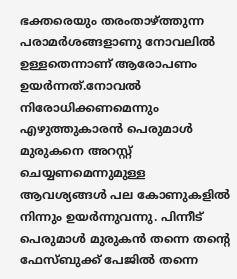ഭക്തരെയും തരംതാഴ്ത്തുന്ന പരാമര്‍ശങ്ങളാണു നോവലില്‍ ഉള്ളതെന്നാണ് ആരോപണം ഉയര്‍ന്നത്.നോവല്‍ നിരോധിക്കണമെന്നും എഴുത്തുകാരന്‍ പെരുമാള്‍ മുരുകനെ അറസ്റ്റ് ചെയ്യണമെന്നുമുള്ള ആവശ്യങ്ങള്‍ പല കോണുകളില്‍ നിന്നും ഉയര്‍ന്നുവന്നു. പിന്നീട് പെരുമാള്‍ മുരുകന്‍ തന്നെ തന്റെ ഫേസ്ബുക്ക് പേജില്‍ തന്നെ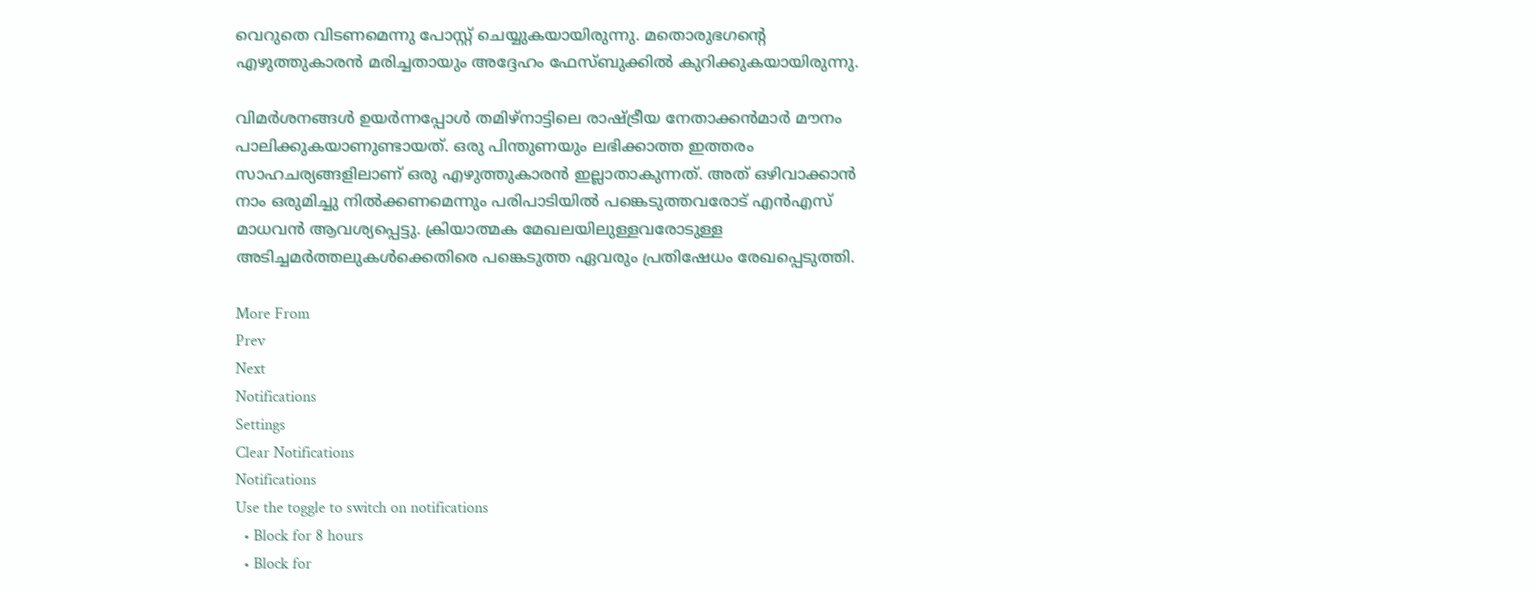വെറുതെ വിടണമെന്നു പോസ്റ്റ് ചെയ്യുകയായിരുന്നു. മതൊരുഭഗന്റെ എഴുത്തുകാരന്‍ മരിച്ചതായും അദ്ദേഹം ഫേസ്ബുക്കില്‍ കുറിക്കുകയായിരുന്നു.

വിമര്‍ശനങ്ങള്‍ ഉയര്‍ന്നപ്പോള്‍ തമിഴ്‌നാട്ടിലെ രാഷ്ട്രീയ നേതാക്കന്‍മാര്‍ മൗനം പാലിക്കുകയാണുണ്ടായത്. ഒരു പിന്തുണയും ലഭിക്കാത്ത ഇത്തരം സാഹചര്യങ്ങളിലാണ് ഒരു എഴുത്തുകാരന്‍ ഇല്ലാതാകുന്നത്. അത് ഒഴിവാക്കാന്‍ നാം ഒരുമിച്ചു നില്‍ക്കണമെന്നും പരിപാടിയില്‍ പങ്കെടുത്തവരോട് എന്‍എസ് മാധവന്‍ ആവശ്യപ്പെട്ടു. ക്രിയാത്മക മേഖലയിലുള്ളവരോടുള്ള അടിച്ചമര്‍ത്തലുകള്‍ക്കെതിരെ പങ്കെടുത്ത ഏവരും പ്രതിഷേധം രേഖപ്പെടുത്തി.

More From
Prev
Next
Notifications
Settings
Clear Notifications
Notifications
Use the toggle to switch on notifications
  • Block for 8 hours
  • Block for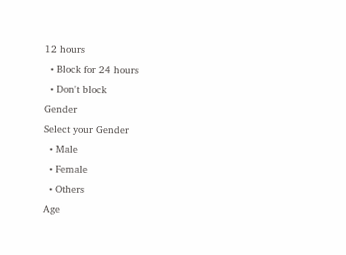12 hours
  • Block for 24 hours
  • Don't block
Gender
Select your Gender
  • Male
  • Female
  • Others
Age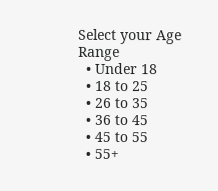Select your Age Range
  • Under 18
  • 18 to 25
  • 26 to 35
  • 36 to 45
  • 45 to 55
  • 55+